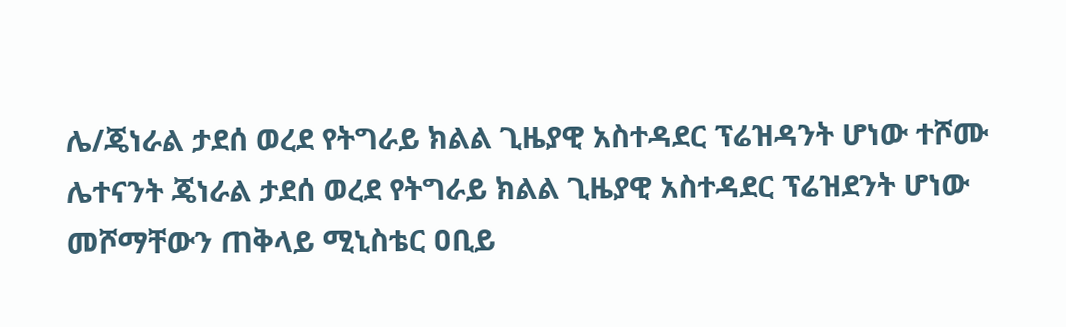ሌ/ጄነራል ታደሰ ወረደ የትግራይ ክልል ጊዜያዊ አስተዳደር ፕሬዝዳንት ሆነው ተሾሙ
ሌተናንት ጄነራል ታደሰ ወረደ የትግራይ ክልል ጊዜያዊ አስተዳደር ፕሬዝደንት ሆነው መሾማቸውን ጠቅላይ ሚኒስቴር ዐቢይ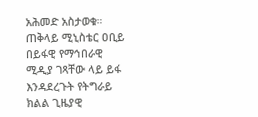አሕመድ አስታወቁ። ጠቅላይ ሚኒስቴር ዐቢይ በይፋዊ የማኅበራዊ ሚዲያ ገጻቸው ላይ ይፋ እንዳደረጉት የትግራይ ክልል ጊዜያዊ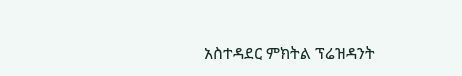አስተዳደር ምክትል ፕሬዝዳንት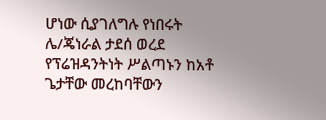ሆነው ሲያገለግሉ የነበሩት ሌ/ጄነራል ታደሰ ወረደ የፕሬዝዳንትነት ሥልጣኑን ከአቶ ጌታቸው መረከባቸውን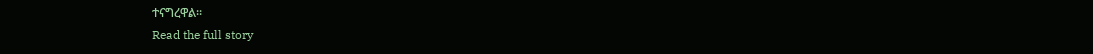ተናግረዋል።
Read the full story